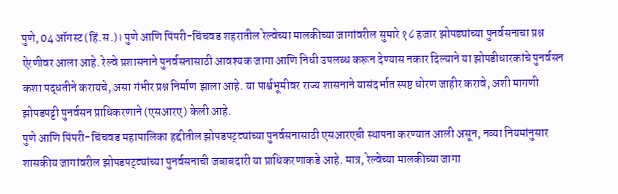पुणे, 04 ऑगस्ट (हिं.स.)। पुणे आणि पिंपरी-चिंचवड शहरातील रेल्वेच्या मालकीच्या जागांवरील सुमारे १८ हजार झोपड्यांच्या पुनर्वसनाचा प्रश्न ऐरणीवर आला आहे. रेल्वे प्रशासनाने पुनर्वसनासाठी आवश्यक जागा आणि निधी उपलब्ध करून देण्यास नकार दिल्याने या झोपडीधारकांचे पुनर्वसन कशा पद्धतीने करायचे, असा गंभीर प्रश्न निर्माण झाला आहे. या पार्श्वभूमीवर राज्य शासनाने यासंदर्भात स्पष्ट धोरण जाहीर करावे, अशी मागणी झोपडपट्टी पुनर्वसन प्राधिकरणाने (एसआरए) केली आहे.
पुणे आणि पिंपरी-चिंचवड महापालिका हद्दीतील झोपडपट्ट्यांच्या पुनर्वसनासाठी एसआरएची स्थापना करण्यात आली असून, नव्या नियमांनुसार शासकीय जागांवरील झोपडपट्ट्यांच्या पुनर्वसनाची जबाबदारी या प्राधिकरणाकडे आहे. मात्र, रेल्वेच्या मालकीच्या जागा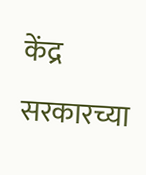केंद्र सरकारच्या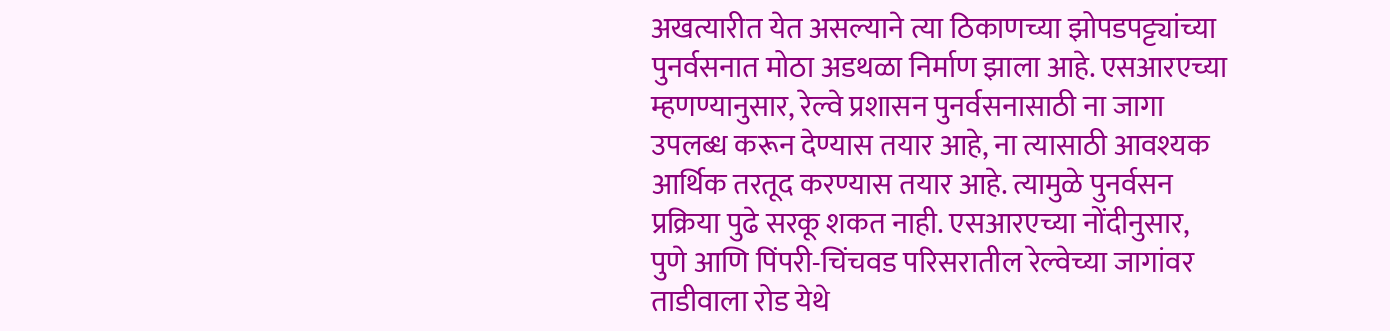अखत्यारीत येत असल्याने त्या ठिकाणच्या झोपडपट्ट्यांच्या पुनर्वसनात मोठा अडथळा निर्माण झाला आहे. एसआरएच्या म्हणण्यानुसार, रेल्वे प्रशासन पुनर्वसनासाठी ना जागा उपलब्ध करून देण्यास तयार आहे, ना त्यासाठी आवश्यक आर्थिक तरतूद करण्यास तयार आहे. त्यामुळे पुनर्वसन प्रक्रिया पुढे सरकू शकत नाही. एसआरएच्या नोंदीनुसार, पुणे आणि पिंपरी-चिंचवड परिसरातील रेल्वेच्या जागांवर ताडीवाला रोड येथे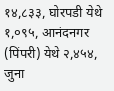१४,८३३, घोरपडी येथे १,०९५, आनंदनगर (पिंपरी) येथे २,४५४, जुना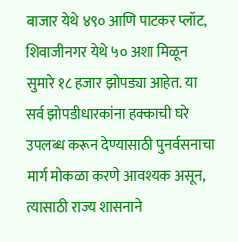बाजार येथे ४९० आणि पाटकर प्लॉट, शिवाजीनगर येथे ५० अशा मिळून सुमारे १८ हजार झोपड्या आहेत. या सर्व झोपडीधारकांना हक्काची घरे उपलब्ध करून देण्यासाठी पुनर्वसनाचा मार्ग मोकळा करणे आवश्यक असून, त्यासाठी राज्य शासनाने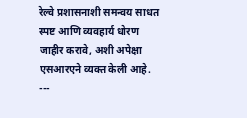रेल्वे प्रशासनाशी समन्वय साधत स्पष्ट आणि व्यवहार्य धोरण जाहीर करावे, अशी अपेक्षा एसआरएने व्यक्त केली आहे.
---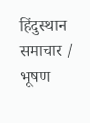हिंदुस्थान समाचार / भूषण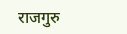राजगुरु